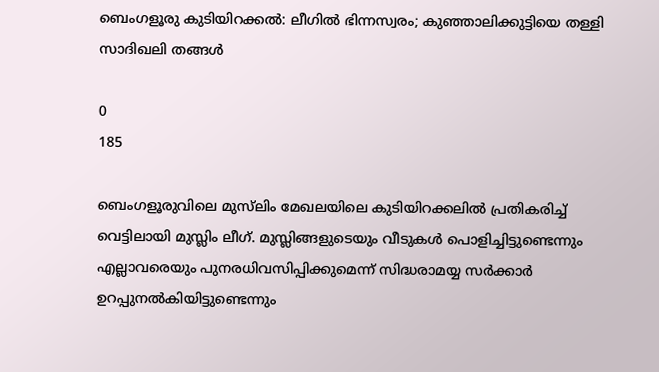ബെംഗളൂരു കുടിയിറക്കൽ: ലീഗിൽ ഭിന്നസ്വരം; കുഞ്ഞാലിക്കുട്ടിയെ തള്ളി സാദിഖലി തങ്ങൾ

0
185

ബെംഗളൂരുവിലെ മുസ്‍ലിം മേഖലയിലെ കുടിയിറക്കലില്‍ പ്രതികരിച്ച് വെട്ടിലായി മുസ്ലിം ലീഗ്. മുസ്ലിങ്ങളുടെയും വീടുകള്‍ പൊളിച്ചിട്ടുണ്ടെന്നും എല്ലാവരെയും പുനരധിവസിപ്പിക്കുമെന്ന് സിദ്ധരാമയ്യ സര്‍ക്കാര്‍ ഉറപ്പുനല്‍കിയിട്ടുണ്ടെന്നും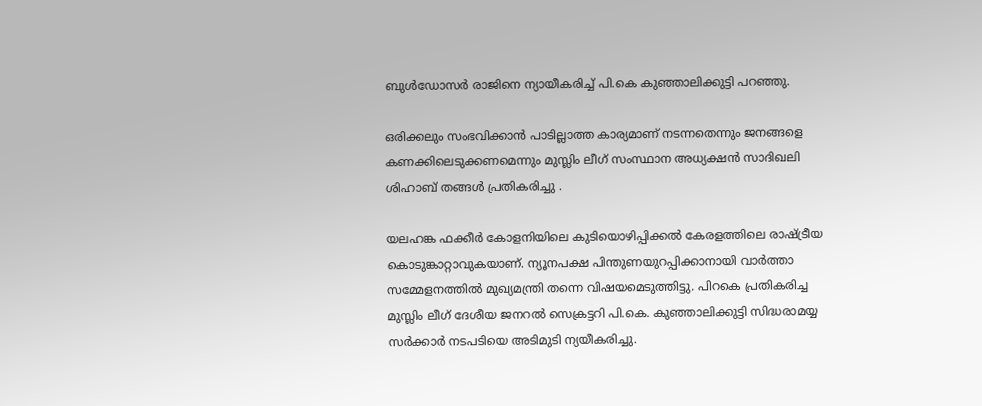ബുള്‍ഡോസര്‍ രാജിനെ ന്യായീകരിച്ച് പി.കെ കുഞ്ഞാലിക്കുട്ടി പറഞ്ഞു.

ഒരിക്കലും സംഭവിക്കാന്‍ പാടില്ലാത്ത കാര്യമാണ് നടന്നതെന്നും ജനങ്ങളെ കണക്കിലെടുക്കണമെന്നും മുസ്ലിം ലീഗ് സംസ്ഥാന അധ്യക്ഷന്‍ സാദിഖലി ശിഹാബ് തങ്ങള്‍ പ്രതികരിച്ചു .

യലഹങ്ക ഫക്കീര്‍ കോളനിയിലെ കുടിയൊഴിപ്പിക്കല്‍ കേരളത്തിലെ രാഷ്ട്രീയ കൊടുങ്കാറ്റാവുകയാണ്. ന്യൂനപക്ഷ പിന്തുണയുറപ്പിക്കാനായി വാര്‍ത്താ സമ്മേളനത്തില്‍ മുഖ്യമന്ത്രി തന്നെ വിഷയമെടുത്തിട്ടു. പിറകെ പ്രതികരിച്ച മുസ്ലിം ലീഗ് ദേശീയ ജനറല്‍ സെക്രട്ടറി പി.കെ. കുഞ്ഞാലിക്കുട്ടി സിദ്ധരാമയ്യ സര്‍ക്കാര്‍ നടപടിയെ അടിമുടി ന്യയീകരിച്ചു.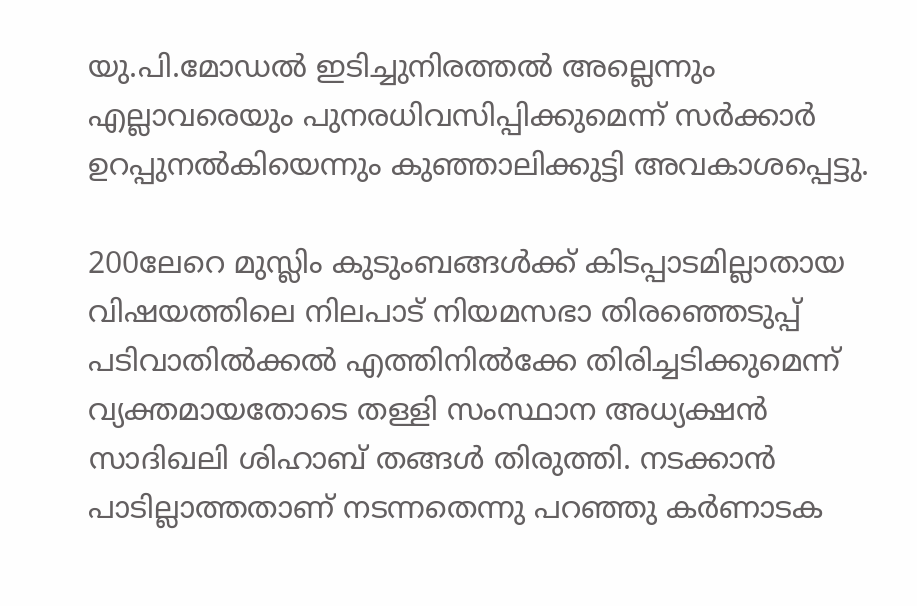യു.പി.മോഡല്‍ ഇടിച്ചുനിരത്തല്‍ അല്ലെന്നും എല്ലാവരെയും പുനരധിവസിപ്പിക്കുമെന്ന് സര്‍ക്കാര്‍ ഉറപ്പുനല്‍കിയെന്നും കുഞ്ഞാലിക്കുട്ടി അവകാശപ്പെട്ടു.

200ലേറെ മുസ്ലിം കുടുംബങ്ങള്‍ക്ക് കിടപ്പാടമില്ലാതായ വിഷയത്തിലെ നിലപാട് നിയമസഭാ തിരഞ്ഞെടുപ്പ് പടിവാതില്‍ക്കല്‍ എത്തിനില്‍ക്കേ തിരിച്ചടിക്കുമെന്ന് വ്യക്തമായതോടെ തള്ളി സംസ്ഥാന അധ്യക്ഷന്‍ സാദിഖലി ശിഹാബ് തങ്ങള്‍ തിരുത്തി. നടക്കാന്‍ പാടില്ലാത്തതാണ് നടന്നതെന്നു പറഞ്ഞു കര്‍ണാടക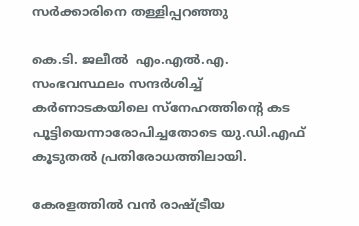സര്‍ക്കാരിനെ തള്ളിപ്പറഞ്ഞു

കെ.ടി. ജലീല്‍  എം.എല്‍.എ. സംഭവസ്ഥലം സന്ദര്‍ശിച്ച് കര്‍ണാടകയിലെ സ്നേഹത്തിന്റെ കട പൂട്ടിയെന്നാരോപിച്ചതോടെ യു.ഡി.എഫ് കൂടുതല്‍ പ്രതിരോധത്തിലായി.

കേരളത്തില്‍ വന്‍ രാഷ്ട്രീയ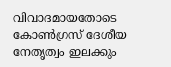വിവാദമായതോടെ കോണ്‍ഗ്രസ് ദേശീയ നേതൃത്വം ഇലക്കും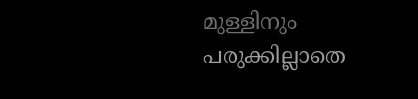മുള്ളിനും പരുക്കില്ലാതെ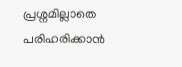പ്രശ്നമില്ലാതെ പരിഹരിക്കാന്‍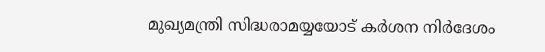മുഖ്യമന്ത്രി സിദ്ധരാമയ്യയോട് കര്‍ശന നിര്‍ദേശം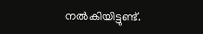നല്‍കിയിട്ടുണ്ട്.